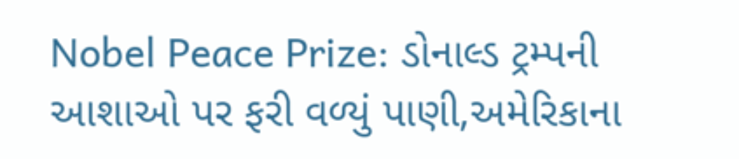Nobel Peace Prize: ડોનાલ્ડ ટ્રમ્પની આશાઓ પર ફરી વળ્યું પાણી,અમેરિકાના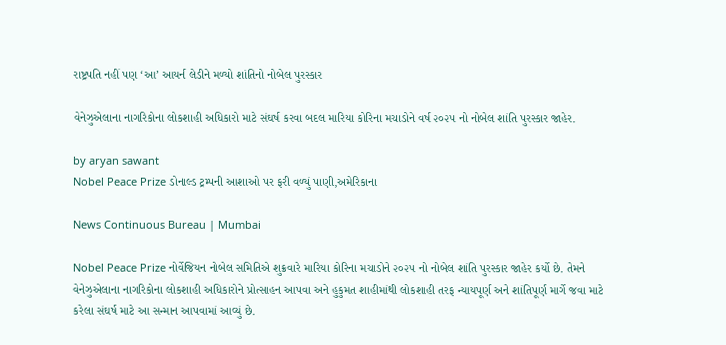રાષ્ટ્રપતિ નહીં પણ ‘આ’ આયર્ન લેડીને મળ્યો શાંતિનો નોબેલ પુરસ્કાર

વેનેઝુએલાના નાગરિકોના લોકશાહી અધિકારો માટે સંઘર્ષ કરવા બદલ મારિયા કોરિના મચાડોને વર્ષ ૨૦૨૫ નો નોબેલ શાંતિ પુરસ્કાર જાહેર.

by aryan sawant
Nobel Peace Prize ડોનાલ્ડ ટ્રમ્પની આશાઓ પર ફરી વળ્યું પાણી,અમેરિકાના

News Continuous Bureau | Mumbai

Nobel Peace Prize નોર્વેજિયન નોબેલ સમિતિએ શુક્રવારે મારિયા કોરિના મચાડોને ૨૦૨૫ નો નોબેલ શાંતિ પુરસ્કાર જાહેર કર્યો છે. તેમને વેનેઝુએલાના નાગરિકોના લોકશાહી અધિકારોને પ્રોત્સાહન આપવા અને હુકુમત શાહીમાંથી લોકશાહી તરફ ન્યાયપૂર્ણ અને શાંતિપૂર્ણ માર્ગે જવા માટે કરેલા સંઘર્ષ માટે આ સન્માન આપવામાં આવ્યું છે.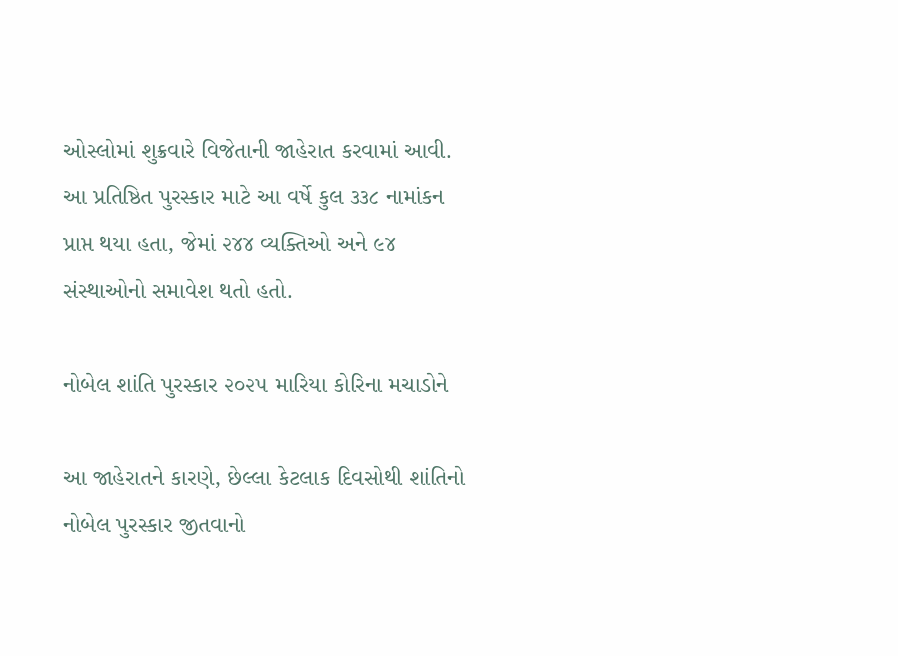ઓસ્લોમાં શુક્રવારે વિજેતાની જાહેરાત કરવામાં આવી. આ પ્રતિષ્ઠિત પુરસ્કાર માટે આ વર્ષે કુલ ૩૩૮ નામાંકન પ્રાપ્ત થયા હતા, જેમાં ૨૪૪ વ્યક્તિઓ અને ૯૪ સંસ્થાઓનો સમાવેશ થતો હતો.

નોબેલ શાંતિ પુરસ્કાર ૨૦૨૫ મારિયા કોરિના મચાડોને

આ જાહેરાતને કારણે, છેલ્લા કેટલાક દિવસોથી શાંતિનો નોબેલ પુરસ્કાર જીતવાનો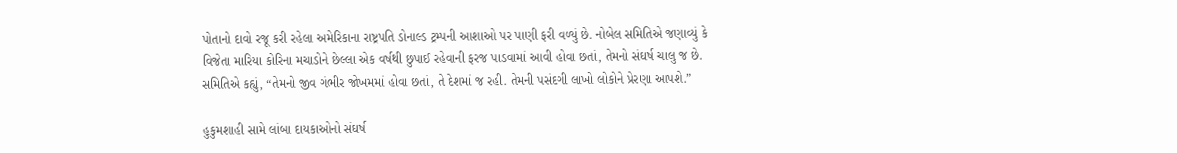પોતાનો દાવો રજૂ કરી રહેલા અમેરિકાના રાષ્ટ્રપતિ ડોનાલ્ડ ટ્રમ્પની આશાઓ પર પાણી ફરી વળ્યું છે. નોબેલ સમિતિએ જણાવ્યું કે વિજેતા મારિયા કોરિના મચાડોને છેલ્લા એક વર્ષથી છુપાઈ રહેવાની ફરજ પાડવામાં આવી હોવા છતાં, તેમનો સંઘર્ષ ચાલુ જ છે. સમિતિએ કહ્યું, “તેમનો જીવ ગંભીર જોખમમાં હોવા છતાં, તે દેશમાં જ રહી. તેમની પસંદગી લાખો લોકોને પ્રેરણા આપશે.”

હુકુમશાહી સામે લાંબા દાયકાઓનો સંઘર્ષ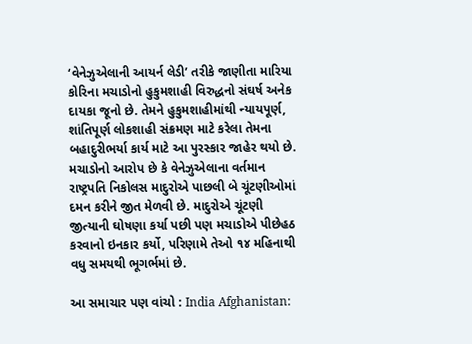‘વેનેઝુએલાની આયર્ન લેડી’ તરીકે જાણીતા મારિયા કોરિના મચાડોનો હુકુમશાહી વિરુદ્ધનો સંઘર્ષ અનેક દાયકા જૂનો છે. તેમને હુકુમશાહીમાંથી ન્યાયપૂર્ણ, શાંતિપૂર્ણ લોકશાહી સંક્રમણ માટે કરેલા તેમના બહાદુરીભર્યા કાર્ય માટે આ પુરસ્કાર જાહેર થયો છે. મચાડોનો આરોપ છે કે વેનેઝુએલાના વર્તમાન રાષ્ટ્રપતિ નિકોલસ માદુરોએ પાછલી બે ચૂંટણીઓમાં દમન કરીને જીત મેળવી છે. માદુરોએ ચૂંટણી જીત્યાની ઘોષણા કર્યા પછી પણ મચાડોએ પીછેહઠ કરવાનો ઇનકાર કર્યો, પરિણામે તેઓ ૧૪ મહિનાથી વધુ સમયથી ભૂગર્ભમાં છે.

આ સમાચાર પણ વાંચો : India Afghanistan: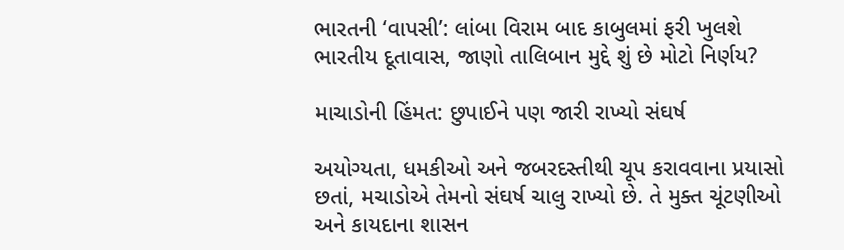ભારતની ‘વાપસી’: લાંબા વિરામ બાદ કાબુલમાં ફરી ખુલશે ભારતીય દૂતાવાસ, જાણો તાલિબાન મુદ્દે શું છે મોટો નિર્ણય?

માચાડોની હિંમત: છુપાઈને પણ જારી રાખ્યો સંઘર્ષ

અયોગ્યતા, ધમકીઓ અને જબરદસ્તીથી ચૂપ કરાવવાના પ્રયાસો છતાં, મચાડોએ તેમનો સંઘર્ષ ચાલુ રાખ્યો છે. તે મુક્ત ચૂંટણીઓ અને કાયદાના શાસન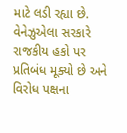માટે લડી રહ્યા છે. વેનેઝુએલા સરકારે રાજકીય હકો પર પ્રતિબંધ મૂક્યો છે અને વિરોધ પક્ષના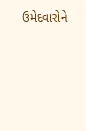ઉમેદવારોને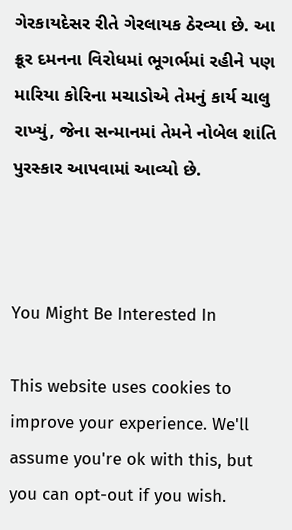ગેરકાયદેસર રીતે ગેરલાયક ઠેરવ્યા છે. આ ક્રૂર દમનના વિરોધમાં ભૂગર્ભમાં રહીને પણ મારિયા કોરિના મચાડોએ તેમનું કાર્ય ચાલુ રાખ્યું, જેના સન્માનમાં તેમને નોબેલ શાંતિ પુરસ્કાર આપવામાં આવ્યો છે.



You Might Be Interested In

This website uses cookies to improve your experience. We'll assume you're ok with this, but you can opt-out if you wish.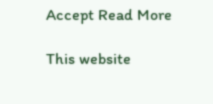Accept Read More

This website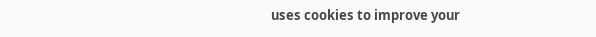uses cookies to improve your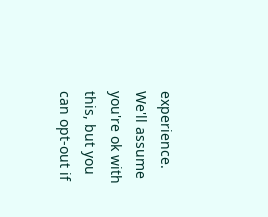experience. We'll assume you're ok with this, but you can opt-out if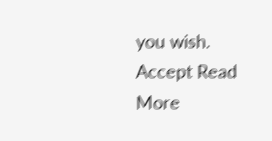you wish. Accept Read More